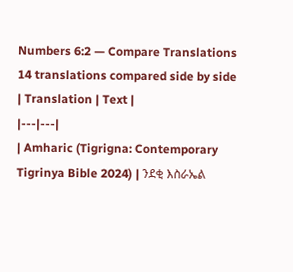Numbers 6:2 — Compare Translations
14 translations compared side by side
| Translation | Text |
|---|---|
| Amharic (Tigrigna: Contemporary Tigrinya Bible 2024) | ንደቂ እስራኤል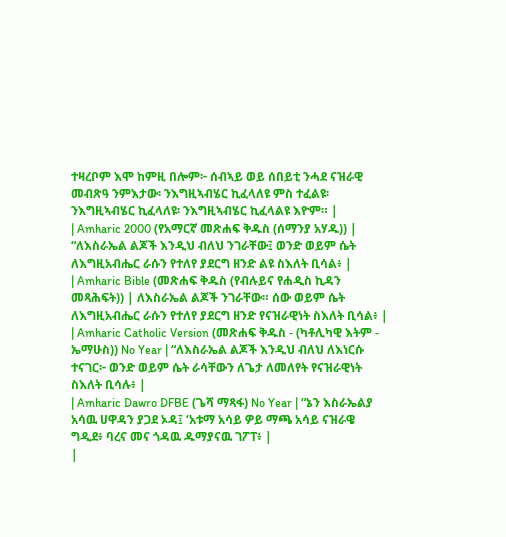ተዛረቦም እሞ ከምዚ በሎም፦ ሰብኣይ ወይ ሰበይቲ ንሓደ ናዝራዊ መብጽዓ ንምእታው፡ ንእግዚኣብሄር ኪፈላለዩ ምስ ተፈልዩ፡ ንእግዚኣብሄር ኪፈላለዩ፡ ንእግዚኣብሄር ኪፈላልዩ እዮም። |
| Amharic 2000 (የአማርኛ መጽሐፍ ቅዱስ (ሰማንያ አሃዱ)) | “ለእስራኤል ልጆች እንዲህ ብለህ ንገራቸው፤ ወንድ ወይም ሴት ለእግዚአብሔር ራሱን የተለየ ያደርግ ዘንድ ልዩ ስእለት ቢሳል፥ |
| Amharic Bible (መጽሐፍ ቅዱስ (የብሉይና የሐዲስ ኪዳን መጻሕፍት)) | ለእስራኤል ልጆች ንገራቸው። ሰው ወይም ሴት ለእግዚአብሔር ራሱን የተለየ ያደርግ ዘንድ የናዝራዊነት ስእለት ቢሳል፥ |
| Amharic Catholic Version (መጽሐፍ ቅዱስ - (ካቶሊካዊ እትም - ኤማሁስ)) No Year | “ለእስራኤል ልጆች እንዲህ ብለህ ለእነርሱ ተናገር፦ ወንድ ወይም ሴት ራሳቸውን ለጌታ ለመለየት የናዝራዊነት ስእለት ቢሳሉ፥ |
| Amharic Dawro DFBE (ጌሻ ማጻፋ) No Year | “ኔን እስራኤልያ አሳዉ ሀዋዳን ያጋደ ኦዳ፤ ‘አቱማ አሳይ ዎይ ማጫ አሳይ ናዝራዌ ግዲደ፥ ባረና መና ጎዳዉ ዱማያናዉ ገፖፐ፥ |
|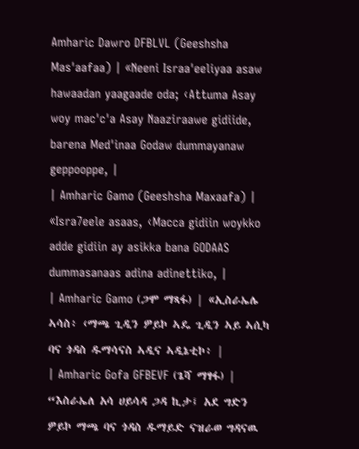Amharic Dawro DFBLVL (Geeshsha Mas'aafaa) | «Neeni Israa'eeliyaa asaw hawaadan yaagaade oda; ‹Attuma Asay woy mac'c'a Asay Naaziraawe gidiide, barena Med'inaa Godaw dummayanaw geppooppe, |
| Amharic Gamo (Geeshsha Maxaafa) | «Isra7eele asaas, ‹Macca gidiin woykko adde gidiin ay asikka bana GODAAS dummasanaas adina adinettiko, |
| Amharic Gamo (ጋሞ ማጻፋ) | «ኢስራኤሌ ኣሳስ፥ ‹ማጫ ጊዲን ዎይኮ ኣዴ ጊዲን ኣይ ኣሲካ ባና ጎዳስ ዱማሳናስ ኣዲና ኣዲኔቲኮ፥ |
| Amharic Gofa GFBEVF (ጌሻ ማፃፋ) | “እስራኤለ አሳ ሀይሳዳ ጋዳ ኪታ፤ አደ ግድን ዎይኮ ማጫ ባና ጎዳስ ዱማይድ ናዝራወ ግዳናዉ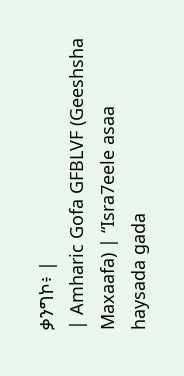ቃንግኮ፥ |
| Amharic Gofa GFBLVF (Geeshsha Maxaafa) | “Isra7eele asaa haysada gada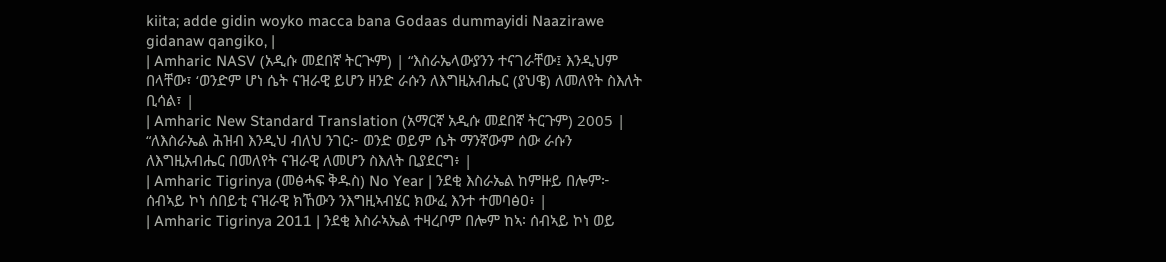kiita; adde gidin woyko macca bana Godaas dummayidi Naazirawe gidanaw qangiko, |
| Amharic NASV (አዲሱ መደበኛ ትርጒም) | “እስራኤላውያንን ተናገራቸው፤ እንዲህም በላቸው፣ ‘ወንድም ሆነ ሴት ናዝራዊ ይሆን ዘንድ ራሱን ለእግዚአብሔር (ያህዌ) ለመለየት ስእለት ቢሳል፣ |
| Amharic New Standard Translation (አማርኛ አዲሱ መደበኛ ትርጉም) 2005 | “ለእስራኤል ሕዝብ እንዲህ ብለህ ንገር፦ ወንድ ወይም ሴት ማንኛውም ሰው ራሱን ለእግዚአብሔር በመለየት ናዝራዊ ለመሆን ስእለት ቢያደርግ፥ |
| Amharic Tigrinya (መፅሓፍ ቅዱስ) No Year | ንደቂ እስራኤል ከምዙይ በሎም፦ ሰብኣይ ኮነ ሰበይቲ ናዝራዊ ክኸውን ንእግዚኣብሄር ክውፈ እንተ ተመባፅዐ፥ |
| Amharic Tigrinya 2011 | ንደቂ እስራኣኤል ተዛረቦም በሎም ከኣ፡ ሰብኣይ ኮነ ወይ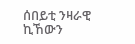ሰበይቲ ንዛራዊ ኪኸውን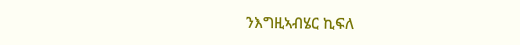ንእግዚኣብሄር ኪፍለ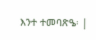እንተ ተመባጽዔ፡ |